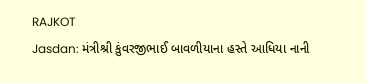RAJKOT
Jasdan: મંત્રીશ્રી કુંવરજીભાઈ બાવળીયાના હસ્તે આધિયા નાની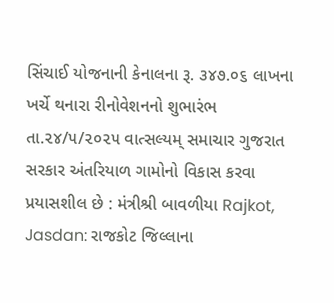સિંચાઈ યોજનાની કેનાલના રૂ. ૩૪૭.૦૬ લાખના ખર્ચે થનારા રીનોવેશનનો શુભારંભ
તા.૨૪/૫/૨૦૨૫ વાત્સલ્યમ્ સમાચાર ગુજરાત સરકાર અંતરિયાળ ગામોનો વિકાસ કરવા પ્રયાસશીલ છે : મંત્રીશ્રી બાવળીયા Rajkot, Jasdan: રાજકોટ જિલ્લાના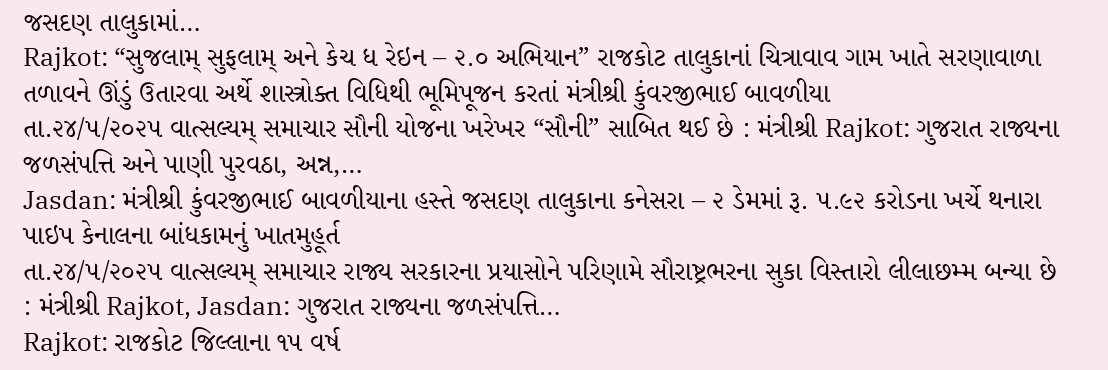જસદણ તાલુકામાં…
Rajkot: “સુજલામ્ સુફલામ્ અને કેચ ધ રેઇન – ૨.૦ અભિયાન” રાજકોટ તાલુકાનાં ચિત્રાવાવ ગામ ખાતે સરણાવાળા તળાવને ઊંડું ઉતારવા અર્થે શાસ્ત્રોક્ત વિધિથી ભૂમિપૂજન કરતાં મંત્રીશ્રી કુંવરજીભાઈ બાવળીયા
તા.૨૪/૫/૨૦૨૫ વાત્સલ્યમ્ સમાચાર સૌની યોજના ખરેખર “સૌની” સાબિત થઈ છે : મંત્રીશ્રી Rajkot: ગુજરાત રાજ્યના જળસંપત્તિ અને પાણી પુરવઠા, અન્ન,…
Jasdan: મંત્રીશ્રી કુંવરજીભાઈ બાવળીયાના હસ્તે જસદણ તાલુકાના કનેસરા – ૨ ડેમમાં રૂ. ૫.૯૨ કરોડના ખર્ચે થનારા પાઇપ કેનાલના બાંધકામનું ખાતમુહૂર્ત
તા.૨૪/૫/૨૦૨૫ વાત્સલ્યમ્ સમાચાર રાજ્ય સરકારના પ્રયાસોને પરિણામે સૌરાષ્ટ્રભરના સુકા વિસ્તારો લીલાછમ્મ બન્યા છે : મંત્રીશ્રી Rajkot, Jasdan: ગુજરાત રાજ્યના જળસંપત્તિ…
Rajkot: રાજકોટ જિલ્લાના ૧૫ વર્ષ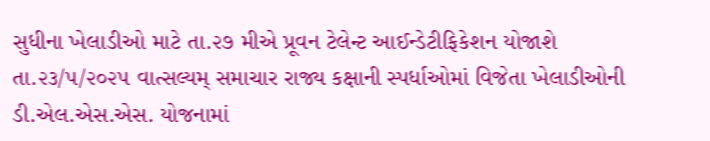સુધીના ખેલાડીઓ માટે તા.૨૭ મીએ પ્રૂવન ટેલેન્ટ આઈન્ડેટીફિકેશન યોજાશે
તા.૨૩/૫/૨૦૨૫ વાત્સલ્યમ્ સમાચાર રાજ્ય કક્ષાની સ્પર્ધાઓમાં વિજેતા ખેલાડીઓની ડી.એલ.એસ.એસ. યોજનામાં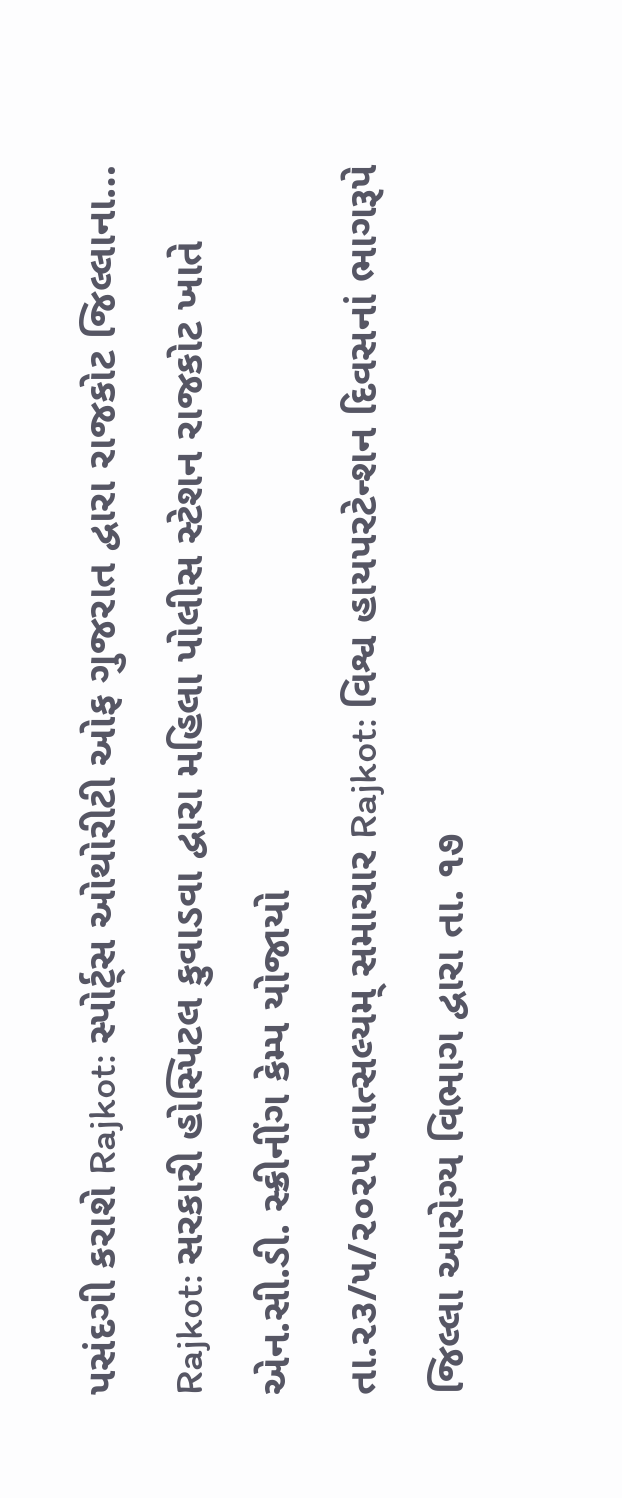પસંદગી કરાશે Rajkot: સ્પોર્ટ્સ ઓથોરીટી ઓફ ગુજરાત દ્વારા રાજકોટ જિલ્લાના…
Rajkot: સરકારી હોસ્પિટલ કુવાડવા દ્વારા મહિલા પોલીસ સ્ટેશન રાજકોટ ખાતે એન.સી.ડી. સ્ક્રીનીંગ કેમ્પ યોજાયો
તા.૨૩/૫/૨૦૨૫ વાત્સલ્યમ્ સમાચાર Rajkot: વિશ્વ હાયપરટેન્શન દિવસનાં ભાગરૂપે જિલ્લા આરોગ્ય વિભાગ દ્વારા તા. ૧૭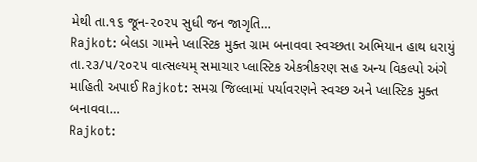મેથી તા.૧૬ જૂન-૨૦૨૫ સુધી જન જાગૃતિ…
Rajkot: બેલડા ગામને પ્લાસ્ટિક મુક્ત ગ્રામ બનાવવા સ્વચ્છતા અભિયાન હાથ ધરાયું
તા.૨૩/૫/૨૦૨૫ વાત્સલ્યમ્ સમાચાર પ્લાસ્ટિક એકત્રીકરણ સહ અન્ય વિકલ્પો અંગે માહિતી અપાઈ Rajkot: સમગ્ર જિલ્લામાં પર્યાવરણને સ્વચ્છ અને પ્લાસ્ટિક મુક્ત બનાવવા…
Rajkot: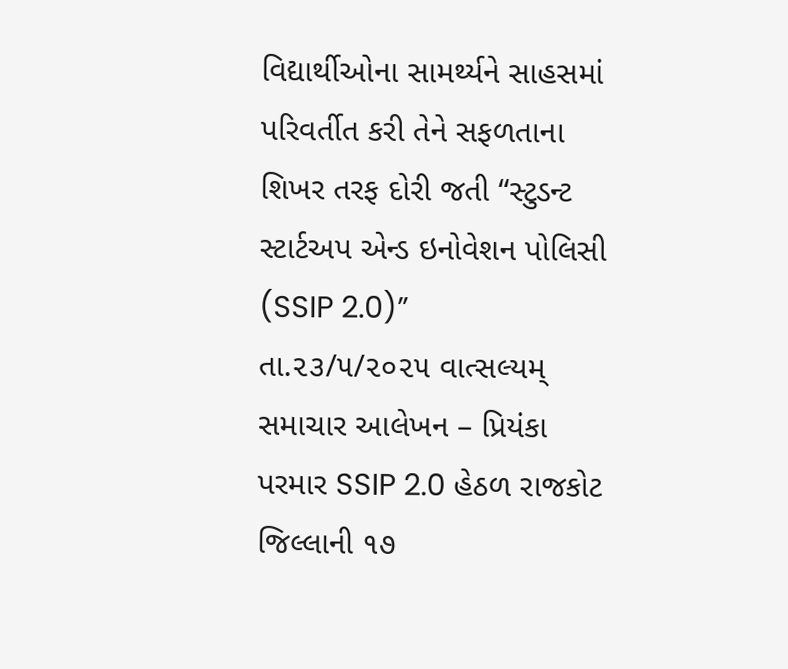વિદ્યાર્થીઓના સામર્થ્યને સાહસમાં પરિવર્તીત કરી તેને સફળતાના શિખર તરફ દોરી જતી “સ્ટુડન્ટ સ્ટાર્ટઅપ એન્ડ ઇનોવેશન પોલિસી (SSIP 2.0)”
તા.૨૩/૫/૨૦૨૫ વાત્સલ્યમ્ સમાચાર આલેખન – પ્રિયંકા પરમાર SSIP 2.0 હેઠળ રાજકોટ જિલ્લાની ૧૭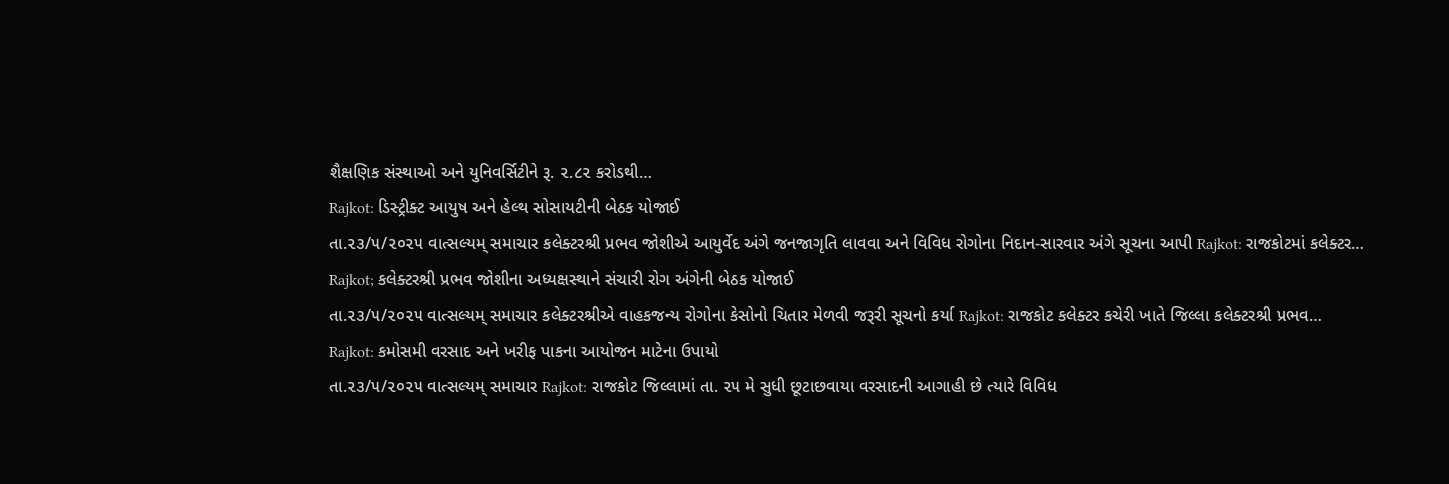શૈક્ષણિક સંસ્થાઓ અને યુનિવર્સિટીને રૂ. ૨.૮૨ કરોડથી…
Rajkot: ડિસ્ટ્રીક્ટ આયુષ અને હેલ્થ સોસાયટીની બેઠક યોજાઈ
તા.૨૩/૫/૨૦૨૫ વાત્સલ્યમ્ સમાચાર કલેક્ટરશ્રી પ્રભવ જોશીએ આયુર્વેદ અંગે જનજાગૃતિ લાવવા અને વિવિધ રોગોના નિદાન-સારવાર અંગે સૂચના આપી Rajkot: રાજકોટમાં કલેક્ટર…
Rajkot; કલેક્ટરશ્રી પ્રભવ જોશીના અધ્યક્ષસ્થાને સંચારી રોગ અંગેની બેઠક યોજાઈ
તા.૨૩/૫/૨૦૨૫ વાત્સલ્યમ્ સમાચાર કલેક્ટરશ્રીએ વાહકજન્ય રોગોના કેસોનો ચિતાર મેળવી જરૂરી સૂચનો કર્યા Rajkot: રાજકોટ કલેક્ટર કચેરી ખાતે જિલ્લા કલેક્ટરશ્રી પ્રભવ…
Rajkot: કમોસમી વરસાદ અને ખરીફ પાકના આયોજન માટેના ઉપાયો
તા.૨૩/૫/૨૦૨૫ વાત્સલ્યમ્ સમાચાર Rajkot: રાજકોટ જિલ્લામાં તા. ૨૫ મે સુધી છૂટાછવાયા વરસાદની આગાહી છે ત્યારે વિવિધ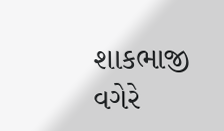શાકભાજી વગેરે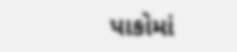પાકોમાં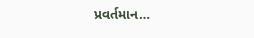પ્રવર્તમાન…